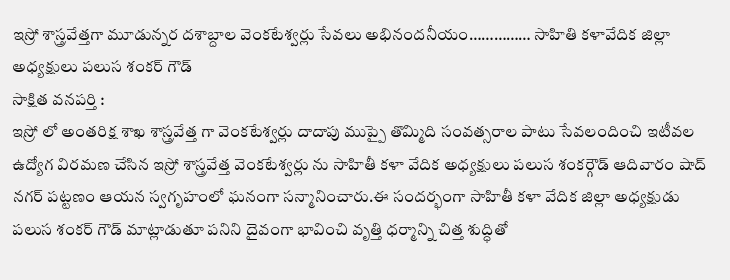ఇస్రో శాస్త్రవేత్తగా మూడున్నర దశాబ్దాల వెంకటేశ్వర్లు సేవలు అభినందనీయం…………… సాహితి కళావేదిక జిల్లా అధ్యక్షులు పలుస శంకర్ గౌడ్
సాక్షిత వనపర్తి :
ఇస్రో లో అంతరిక్ష శాఖ శాస్త్రవేత్త గా వెంకటేశ్వర్లు దాదాపు ముప్పై తొమ్మిది సంవత్సరాల పాటు సేవలందించి ఇటీవల ఉద్యోగ విరమణ చేసిన ఇస్రో శాస్త్రవేత్త వెంకటేశ్వర్లు ను సాహితీ కళా వేదిక అధ్యక్షులు పలుస శంకర్గౌడ్ ఆదివారం షాద్ నగర్ పట్టణం ఆయన స్వగృహంలో ఘనంగా సన్మానించారు.ఈ సందర్భంగా సాహితీ కళా వేదిక జిల్లా అధ్యక్షుడు పలుస శంకర్ గౌడ్ మాట్లాడుతూ పనిని దైవంగా భావించి వృత్తి ధర్మాన్ని చిత్త శుద్ధితో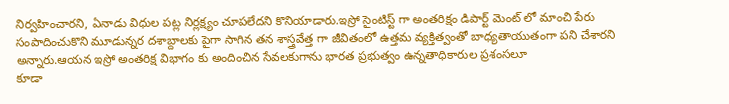నిర్వహించారని, ఏనాడు విధుల పట్ల నిర్లక్ష్యం చూపలేదని కొనియాడారు.ఇస్రో సైంటిస్ట్ గా అంతరిక్షం డిపార్ట్ మెంట్ లో మాంచి పేరు సంపాదించుకొని మూడున్నర దశాబ్దాలకు పైగా సాగిన తన శాస్త్రవేత్త గా జీవితంలో ఉత్తమ వ్యక్తిత్వంతో బాధ్యతాయుతంగా పని చేశారని అన్నారు.ఆయన ఇస్రో అంతరిక్ష విభాగం కు అందించిన సేవలకుగాను భారత ప్రభుత్వం ఉన్నతాధికారుల ప్రశంసలూ
కూడా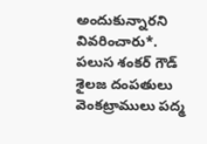అందుకున్నారని వివరించారు*. పలుస శంకర్ గౌడ్ శైలజ దంపతులు వెంకట్రాములు పద్మ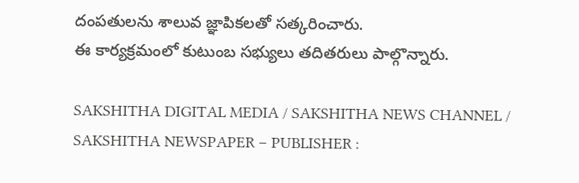దంపతులను శాలువ జ్ఞాపికలతో సత్కరించారు.
ఈ కార్యక్రమంలో కుటుంబ సభ్యులు తదితరులు పాల్గొన్నారు.

SAKSHITHA DIGITAL MEDIA / SAKSHITHA NEWS CHANNEL / SAKSHITHA NEWSPAPER – PUBLISHER :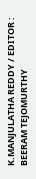K.MANJULATHA REDDY / EDITOR : BEERAM TEJOMURTHY